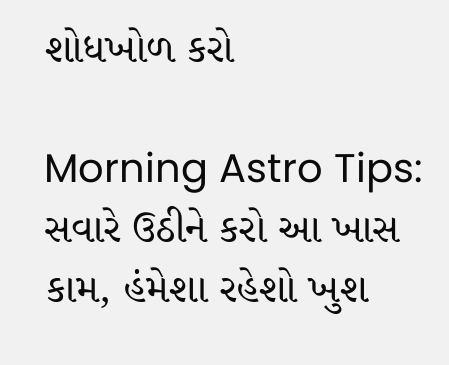શોધખોળ કરો

Morning Astro Tips: સવારે ઉઠીને કરો આ ખાસ કામ, હંમેશા રહેશો ખુશ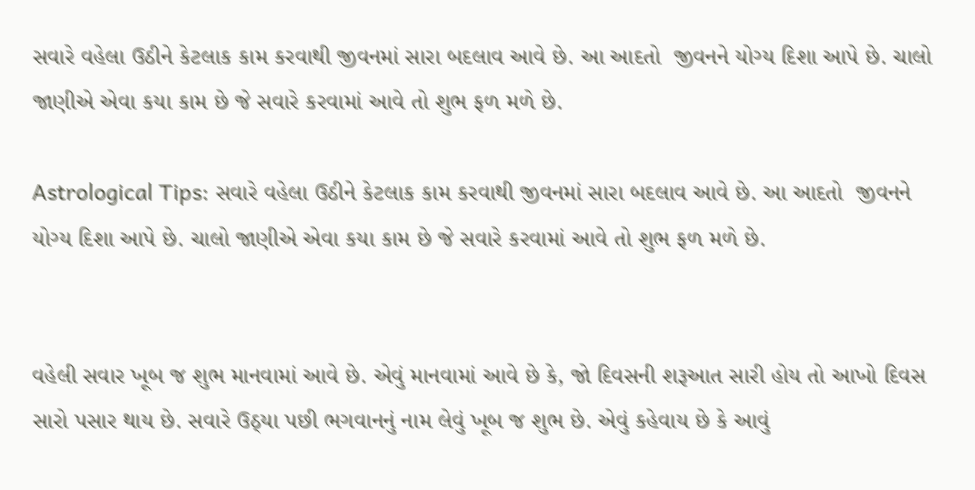સવારે વહેલા ઉઠીને કેટલાક કામ કરવાથી જીવનમાં સારા બદલાવ આવે છે. આ આદતો  જીવનને યોગ્ય દિશા આપે છે. ચાલો જાણીએ એવા કયા કામ છે જે સવારે કરવામાં આવે તો શુભ ફળ મળે છે.

Astrological Tips: સવારે વહેલા ઉઠીને કેટલાક કામ કરવાથી જીવનમાં સારા બદલાવ આવે છે. આ આદતો  જીવનને યોગ્ય દિશા આપે છે. ચાલો જાણીએ એવા કયા કામ છે જે સવારે કરવામાં આવે તો શુભ ફળ મળે છે.


વહેલી સવાર ખૂબ જ શુભ માનવામાં આવે છે. એવું માનવામાં આવે છે કે, જો દિવસની શરૂઆત સારી હોય તો આખો દિવસ સારો પસાર થાય છે. સવારે ઉઠ્યા પછી ભગવાનનું નામ લેવું ખૂબ જ શુભ છે. એવું કહેવાય છે કે આવું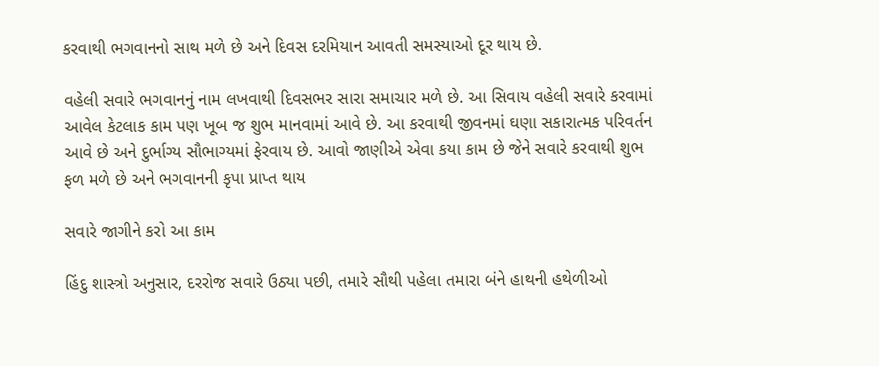કરવાથી ભગવાનનો સાથ મળે છે અને દિવસ દરમિયાન આવતી સમસ્યાઓ દૂર થાય છે.

વહેલી સવારે ભગવાનનું નામ લખવાથી દિવસભર સારા સમાચાર મળે છે. આ સિવાય વહેલી સવારે કરવામાં આવેલ કેટલાક કામ પણ ખૂબ જ શુભ માનવામાં આવે છે. આ કરવાથી જીવનમાં ઘણા સકારાત્મક પરિવર્તન આવે છે અને દુર્ભાગ્ય સૌભાગ્યમાં ફેરવાય છે. આવો જાણીએ એવા કયા કામ છે જેને સવારે કરવાથી શુભ ફળ મળે છે અને ભગવાનની કૃપા પ્રાપ્ત થાય

સવારે જાગીને કરો આ કામ

હિંદુ શાસ્ત્રો અનુસાર, દરરોજ સવારે ઉઠ્યા પછી, તમારે સૌથી પહેલા તમારા બંને હાથની હથેળીઓ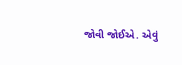જોવી જોઈએ. એવું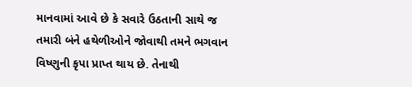માનવામાં આવે છે કે સવારે ઉઠતાની સાથે જ તમારી બંને હથેળીઓને જોવાથી તમને ભગવાન વિષ્ણુની કૃપા પ્રાપ્ત થાય છે. તેનાથી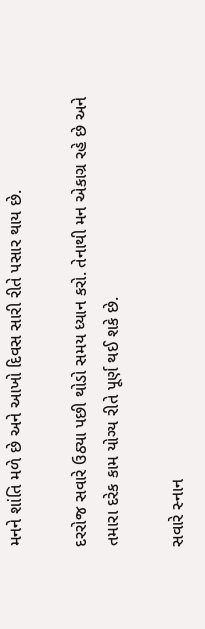મનને શાંતિ મળે છે અને આખો દિવસ સારી રીતે પસાર થાય છે.

દરરોજ સવારે ઉઠ્યા પછી થોડો સમય ધ્યાન કરો. તેનાથી મન એકાગ્ર રહે છે અને તમારા દરેક કામ યોગ્ય રીતે પૂર્ણ થઈ શકે છે.

સવારે સ્નાન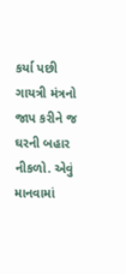કર્યા પછી ગાયત્રી મંત્રનો જાપ કરીને જ ઘરની બહાર નીકળો. એવું માનવામાં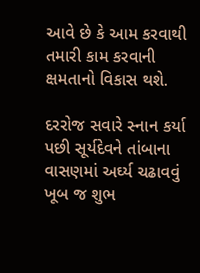આવે છે કે આમ કરવાથી તમારી કામ કરવાની ક્ષમતાનો વિકાસ થશે.

દરરોજ સવારે સ્નાન કર્યા પછી સૂર્યદેવને તાંબાના વાસણમાં અર્ઘ્ય ચઢાવવું ખૂબ જ શુભ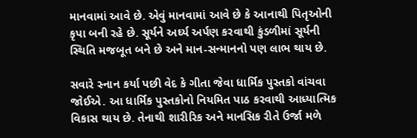માનવામાં આવે છે. એવું માનવામાં આવે છે કે આનાથી પિતૃઓની કૃપા બની રહે છે. સૂર્યને અર્ઘ્ય અર્પણ કરવાથી કુંડળીમાં સૂર્યની સ્થિતિ મજબૂત બને છે અને માન-સન્માનનો પણ લાભ થાય છે.

સવારે સ્નાન કર્યા પછી વેદ કે ગીતા જેવા ધાર્મિક પુસ્તકો વાંચવા જોઈએ. આ ધાર્મિક પુસ્તકોનો નિયમિત પાઠ કરવાથી આધ્યાત્મિક વિકાસ થાય છે. તેનાથી શારીરિક અને માનસિક રીતે ઉર્જા મળે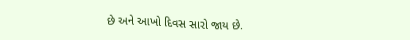છે અને આખો દિવસ સારો જાય છે.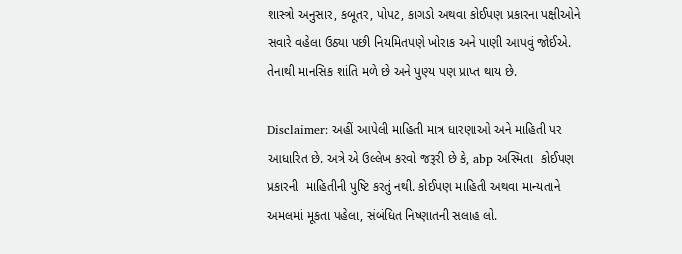શાસ્ત્રો અનુસાર, કબૂતર, પોપટ, કાગડો અથવા કોઈપણ પ્રકારના પક્ષીઓને સવારે વહેલા ઉઠ્યા પછી નિયમિતપણે ખોરાક અને પાણી આપવું જોઈએ. તેનાથી માનસિક શાંતિ મળે છે અને પુણ્ય પણ પ્રાપ્ત થાય છે.

Disclaimer: અહીં આપેલી માહિતી માત્ર ધારણાઓ અને માહિતી પર આધારિત છે. અત્રે એ ઉલ્લેખ કરવો જરૂરી છે કે, abp અસ્મિતા  કોઈપણ પ્રકારની  માહિતીની પુષ્ટિ કરતું નથી. કોઈપણ માહિતી અથવા માન્યતાને અમલમાં મૂકતા પહેલા, સંબંધિત નિષ્ણાતની સલાહ લો.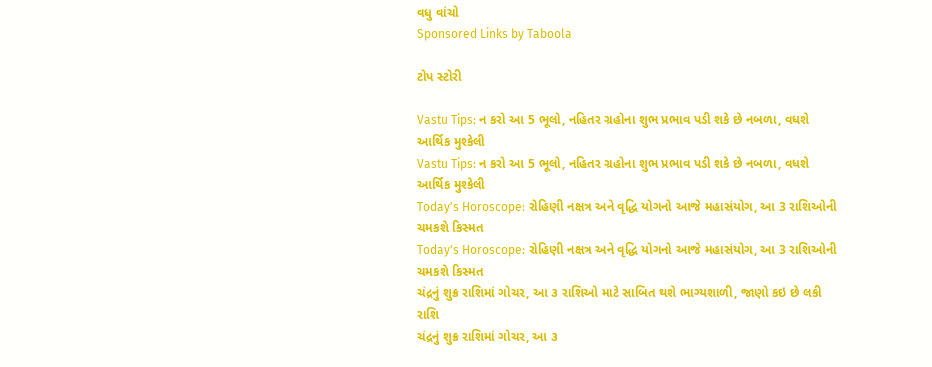વધુ વાંચો
Sponsored Links by Taboola

ટોપ સ્ટોરી

Vastu Tips: ન કરો આ 5 ભૂલો, નહિતર ગ્રહોના શુભ પ્રભાવ પડી શકે છે નબળા, વધશે આર્થિક મુશ્કેલી
Vastu Tips: ન કરો આ 5 ભૂલો, નહિતર ગ્રહોના શુભ પ્રભાવ પડી શકે છે નબળા, વધશે આર્થિક મુશ્કેલી
Today's Horoscope: રોહિણી નક્ષત્ર અને વૃદ્ધિ યોગનો આજે મહાસંયોગ, આ 3 રાશિઓની ચમકશે કિસ્મત
Today's Horoscope: રોહિણી નક્ષત્ર અને વૃદ્ધિ યોગનો આજે મહાસંયોગ, આ 3 રાશિઓની ચમકશે કિસ્મત
ચંદ્રનું શુક્ર રાશિમાં ગોચર, આ ૩ રાશિઓ માટે સાબિત થશે ભાગ્યશાળી, જાણો કઇ છે લકી રાશિ
ચંદ્રનું શુક્ર રાશિમાં ગોચર, આ ૩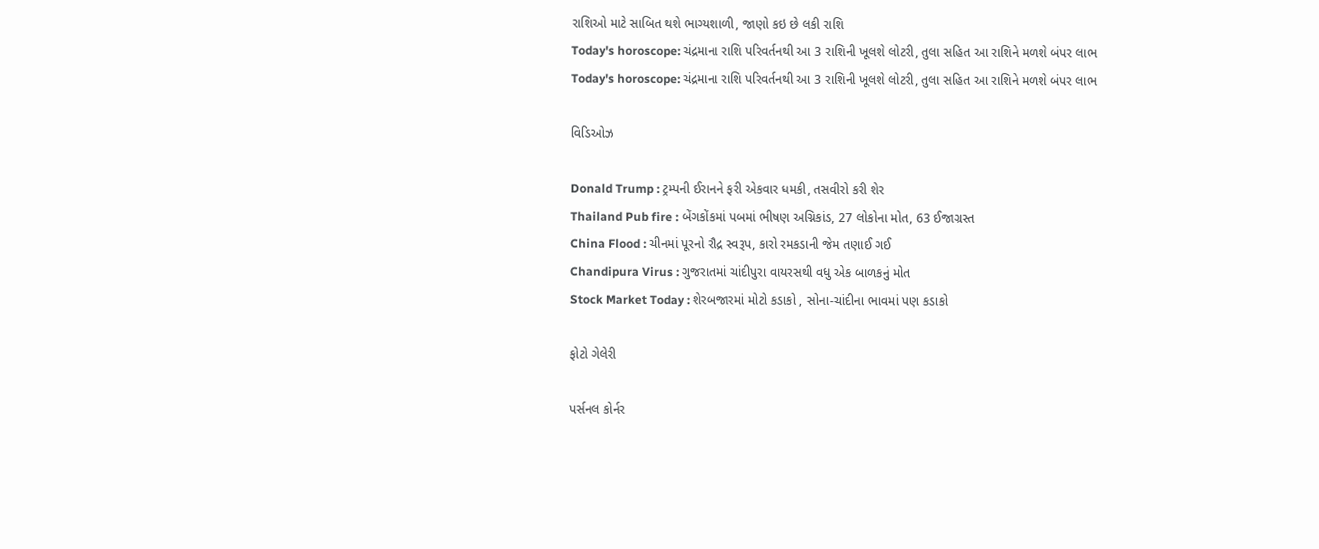રાશિઓ માટે સાબિત થશે ભાગ્યશાળી, જાણો કઇ છે લકી રાશિ
Today's horoscope: ચંદ્રમાના રાશિ પરિવર્તનથી આ 3 રાશિની ખૂલશે લોટરી, તુલા સહિત આ રાશિને મળશે બંપર લાભ
Today's horoscope: ચંદ્રમાના રાશિ પરિવર્તનથી આ 3 રાશિની ખૂલશે લોટરી, તુલા સહિત આ રાશિને મળશે બંપર લાભ

વિડિઓઝ

Donald Trump : ટ્રમ્પની ઈરાનને ફરી એકવાર ધમકી, તસવીરો કરી શેર
Thailand Pub fire : બેંગકોંકમાં પબમાં ભીષણ અગ્નિકાંડ, 27 લોકોના મોત, 63 ઈજાગ્રસ્ત
China Flood : ચીનમાં પૂરનો રૌદ્ર સ્વરૂપ, કારો રમકડાની જેમ તણાઈ ગઈ
Chandipura Virus : ગુજરાતમાં ચાંદીપુરા વાયરસથી વધુ એક બાળકનું મોત
Stock Market Today : શેરબજારમાં મોટો કડાકો , સોના-ચાંદીના ભાવમાં પણ કડાકો

ફોટો ગેલેરી

પર્સનલ કોર્નર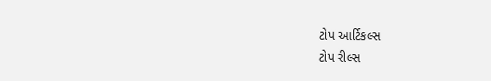ટોપ આર્ટિકલ્સ
ટોપ રીલ્સ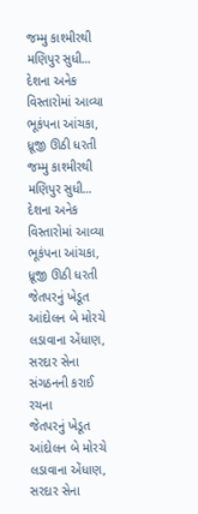જમ્મુ કાશ્મીરથી મણિપુર સુધી... દેશના અનેક વિસ્તારોમાં આવ્યા ભૂકંપના આંચકા, ધ્રૂજી ઊઠી ધરતી
જમ્મુ કાશ્મીરથી મણિપુર સુધી... દેશના અનેક વિસ્તારોમાં આવ્યા ભૂકંપના આંચકા, ધ્રૂજી ઊઠી ધરતી
જેતપરનું ખેડૂત આંદોલન બે મોરચે લડાવાના એંધાણ, સરદાર સેના સંગઠનની કરાઈ રચના
જેતપરનું ખેડૂત આંદોલન બે મોરચે લડાવાના એંધાણ, સરદાર સેના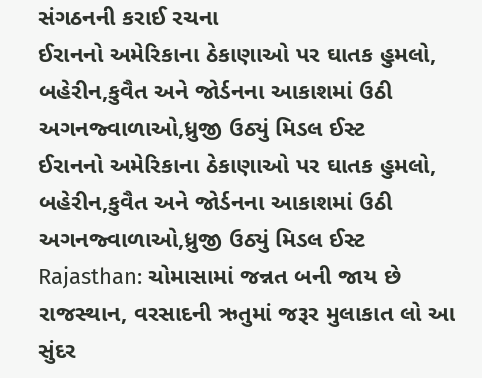સંગઠનની કરાઈ રચના
ઈરાનનો અમેરિકાના ઠેકાણાઓ પર ઘાતક હુમલો, બહેરીન,કુવૈત અને જોર્ડનના આકાશમાં ઉઠી અગનજ્વાળાઓ,ધ્રુજી ઉઠ્યું મિડલ ઈસ્ટ
ઈરાનનો અમેરિકાના ઠેકાણાઓ પર ઘાતક હુમલો, બહેરીન,કુવૈત અને જોર્ડનના આકાશમાં ઉઠી અગનજ્વાળાઓ,ધ્રુજી ઉઠ્યું મિડલ ઈસ્ટ
Rajasthan: ચોમાસામાં જન્નત બની જાય છે રાજસ્થાન, વરસાદની ઋતુમાં જરૂર મુલાકાત લો આ સુંદર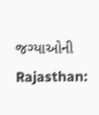જગ્યાઓની
Rajasthan: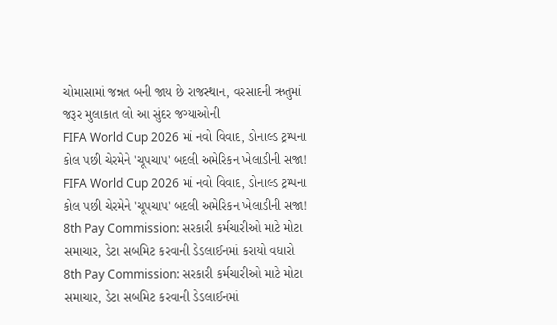ચોમાસામાં જન્નત બની જાય છે રાજસ્થાન, વરસાદની ઋતુમાં જરૂર મુલાકાત લો આ સુંદર જગ્યાઓની
FIFA World Cup 2026 માં નવો વિવાદ, ડોનાલ્ડ ટ્રમ્પના કોલ પછી ચેરમેને 'ચૂપચાપ' બદલી અમેરિકન ખેલાડીની સજા!
FIFA World Cup 2026 માં નવો વિવાદ, ડોનાલ્ડ ટ્રમ્પના કોલ પછી ચેરમેને 'ચૂપચાપ' બદલી અમેરિકન ખેલાડીની સજા!
8th Pay Commission: સરકારી કર્મચારીઓ માટે મોટા સમાચાર, ડેટા સબમિટ કરવાની ડેડલાઈનમાં કરાયો વધારો
8th Pay Commission: સરકારી કર્મચારીઓ માટે મોટા સમાચાર, ડેટા સબમિટ કરવાની ડેડલાઈનમાં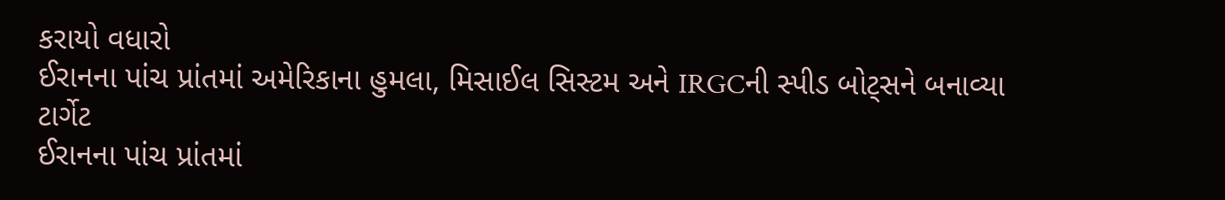કરાયો વધારો
ઈરાનના પાંચ પ્રાંતમાં અમેરિકાના હુમલા, મિસાઈલ સિસ્ટમ અને IRGCની સ્પીડ બોટ્સને બનાવ્યા ટાર્ગેટ
ઈરાનના પાંચ પ્રાંતમાં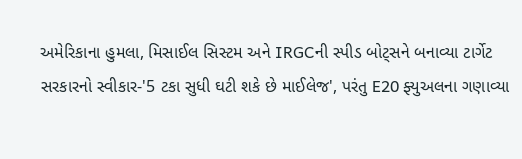અમેરિકાના હુમલા, મિસાઈલ સિસ્ટમ અને IRGCની સ્પીડ બોટ્સને બનાવ્યા ટાર્ગેટ
સરકારનો સ્વીકાર-'5 ટકા સુધી ઘટી શકે છે માઈલેજ', પરંતુ E20 ફ્યુઅલના ગણાવ્યા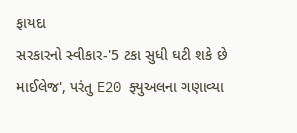ફાયદા
સરકારનો સ્વીકાર-'5 ટકા સુધી ઘટી શકે છે માઈલેજ', પરંતુ E20 ફ્યુઅલના ગણાવ્યા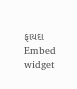ફાયદા
Embed widget